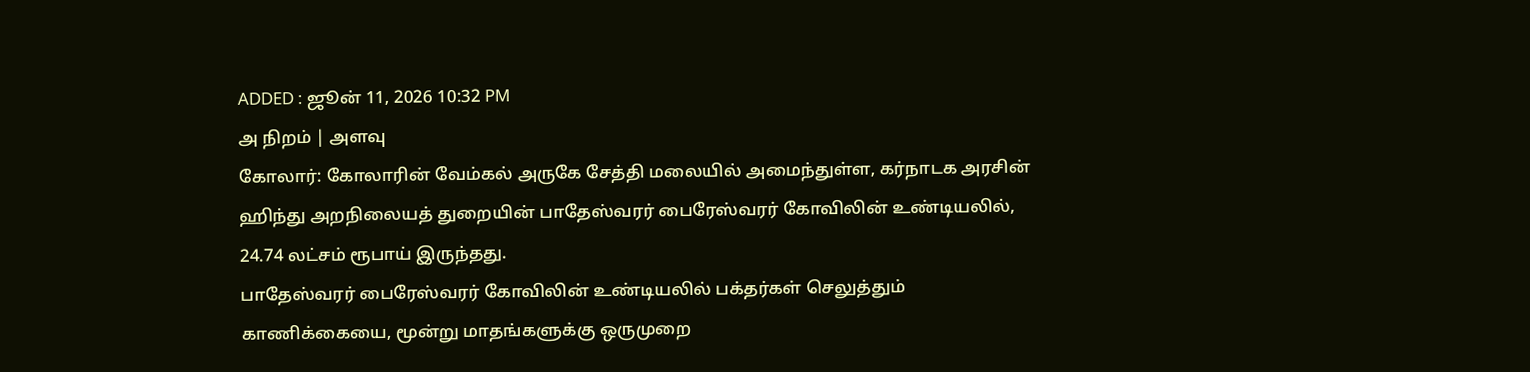ADDED : ஜூன் 11, 2026 10:32 PM
அ நிறம் | அளவு
கோலார்: கோலாரின் வேம்கல் அருகே சேத்தி மலையில் அமைந்துள்ள, கர்நாடக அரசின் ஹிந்து அறநிலையத் துறையின் பாதேஸ்வரர் பைரேஸ்வரர் கோவிலின் உண்டியலில், 24.74 லட்சம் ரூபாய் இருந்தது.
பாதேஸ்வரர் பைரேஸ்வரர் கோவிலின் உண்டியலில் பக்தர்கள் செலுத்தும் காணிக்கையை, மூன்று மாதங்களுக்கு ஒருமுறை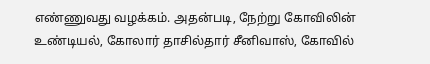எண்ணுவது வழக்கம். அதன்படி, நேற்று கோவிலின் உண்டியல், கோலார் தாசில்தார் சீனிவாஸ், கோவில்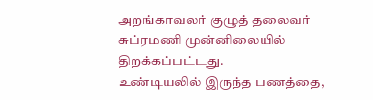அறங்காவலர் குழுத் தலைவர் சுப்ரமணி முன்னிலையில் திறக்கப்பட்டது.
உண்டியலில் இருந்த பணத்தை,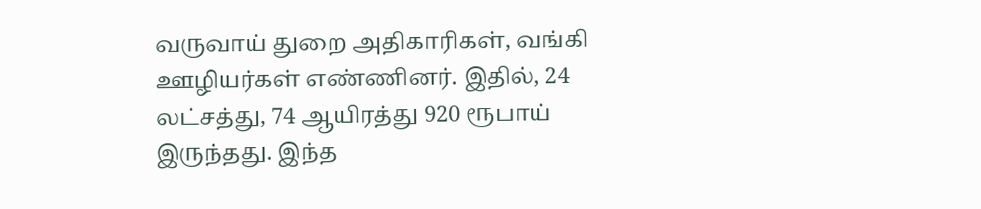வருவாய் துறை அதிகாரிகள், வங்கி ஊழியர்கள் எண்ணினர். இதில், 24 லட்சத்து, 74 ஆயிரத்து 920 ரூபாய் இருந்தது. இந்த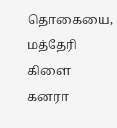தொகையை, மத்தேரி கிளை கனரா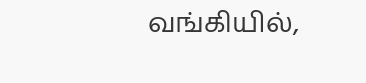வங்கியில்,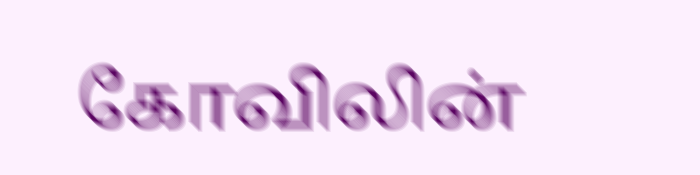கோவிலின்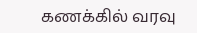கணக்கில் வரவு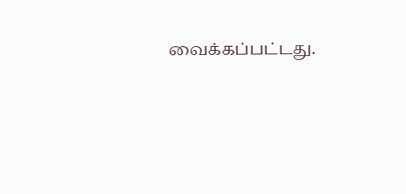வைக்கப்பட்டது.